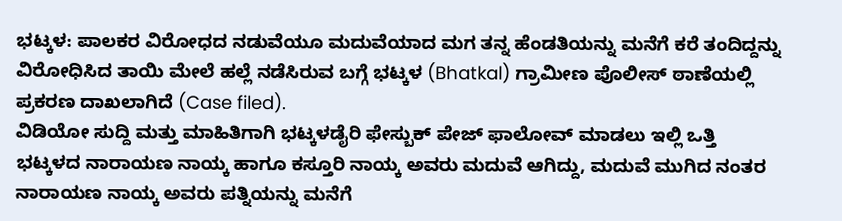ಭಟ್ಕಳ: ಪಾಲಕರ ವಿರೋಧದ ನಡುವೆಯೂ ಮದುವೆಯಾದ ಮಗ ತನ್ನ ಹೆಂಡತಿಯನ್ನು ಮನೆಗೆ ಕರೆ ತಂದಿದ್ದನ್ನು ವಿರೋಧಿಸಿದ ತಾಯಿ ಮೇಲೆ ಹಲ್ಲೆ ನಡೆಸಿರುವ ಬಗ್ಗೆ ಭಟ್ಕಳ (Bhatkal) ಗ್ರಾಮೀಣ ಪೊಲೀಸ್ ಠಾಣೆಯಲ್ಲಿ ಪ್ರಕರಣ ದಾಖಲಾಗಿದೆ (Case filed).
ವಿಡಿಯೋ ಸುದ್ದಿ ಮತ್ತು ಮಾಹಿತಿಗಾಗಿ ಭಟ್ಕಳಡೈರಿ ಫೇಸ್ಬುಕ್ ಪೇಜ್ ಫಾಲೋವ್ ಮಾಡಲು ಇಲ್ಲಿ ಒತ್ತಿ
ಭಟ್ಕಳದ ನಾರಾಯಣ ನಾಯ್ಕ ಹಾಗೂ ಕಸ್ತೂರಿ ನಾಯ್ಕ ಅವರು ಮದುವೆ ಆಗಿದ್ದು, ಮದುವೆ ಮುಗಿದ ನಂತರ ನಾರಾಯಣ ನಾಯ್ಕ ಅವರು ಪತ್ನಿಯನ್ನು ಮನೆಗೆ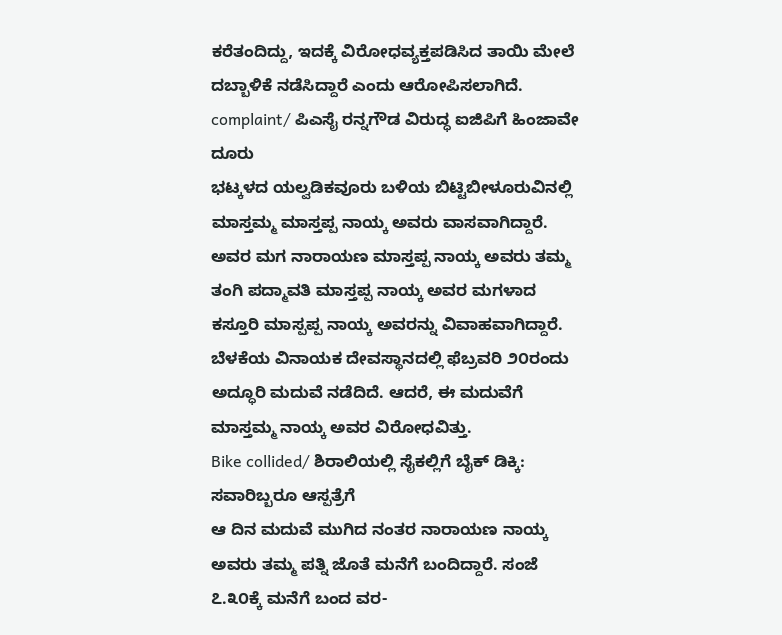ಕರೆತಂದಿದ್ದು, ಇದಕ್ಕೆ ವಿರೋಧವ್ಯಕ್ತಪಡಿಸಿದ ತಾಯಿ ಮೇಲೆ ದಬ್ಬಾಳಿಕೆ ನಡೆಸಿದ್ದಾರೆ ಎಂದು ಆರೋಪಿಸಲಾಗಿದೆ.
complaint/ ಪಿಎಸೈ ರನ್ನಗೌಡ ವಿರುದ್ಧ ಐಜಿಪಿಗೆ ಹಿಂಜಾವೇ ದೂರು
ಭಟ್ಕಳದ ಯಲ್ವಡಿಕವೂರು ಬಳಿಯ ಬಿಟ್ಟಿಬೀಳೂರುವಿನಲ್ಲಿ ಮಾಸ್ತಮ್ಮ ಮಾಸ್ತಪ್ಪ ನಾಯ್ಕ ಅವರು ವಾಸವಾಗಿದ್ದಾರೆ. ಅವರ ಮಗ ನಾರಾಯಣ ಮಾಸ್ತಪ್ಪ ನಾಯ್ಕ ಅವರು ತಮ್ಮ ತಂಗಿ ಪದ್ಮಾವತಿ ಮಾಸ್ತಪ್ಪ ನಾಯ್ಕ ಅವರ ಮಗಳಾದ ಕಸ್ತೂರಿ ಮಾಸ್ಪಪ್ಪ ನಾಯ್ಕ ಅವರನ್ನು ವಿವಾಹವಾಗಿದ್ದಾರೆ. ಬೆಳಕೆಯ ವಿನಾಯಕ ದೇವಸ್ಥಾನದಲ್ಲಿ ಫೆಬ್ರವರಿ ೨೦ರಂದು ಅದ್ಧೂರಿ ಮದುವೆ ನಡೆದಿದೆ. ಆದರೆ, ಈ ಮದುವೆಗೆ ಮಾಸ್ತಮ್ಮ ನಾಯ್ಕ ಅವರ ವಿರೋಧವಿತ್ತು.
Bike collided/ ಶಿರಾಲಿಯಲ್ಲಿ ಸೈಕಲ್ಲಿಗೆ ಬೈಕ್ ಡಿಕ್ಕಿ: ಸವಾರಿಬ್ಬರೂ ಆಸ್ಪತ್ರೆಗೆ
ಆ ದಿನ ಮದುವೆ ಮುಗಿದ ನಂತರ ನಾರಾಯಣ ನಾಯ್ಕ ಅವರು ತಮ್ಮ ಪತ್ನಿ ಜೊತೆ ಮನೆಗೆ ಬಂದಿದ್ದಾರೆ. ಸಂಜೆ ೭.೩೦ಕ್ಕೆ ಮನೆಗೆ ಬಂದ ವರ-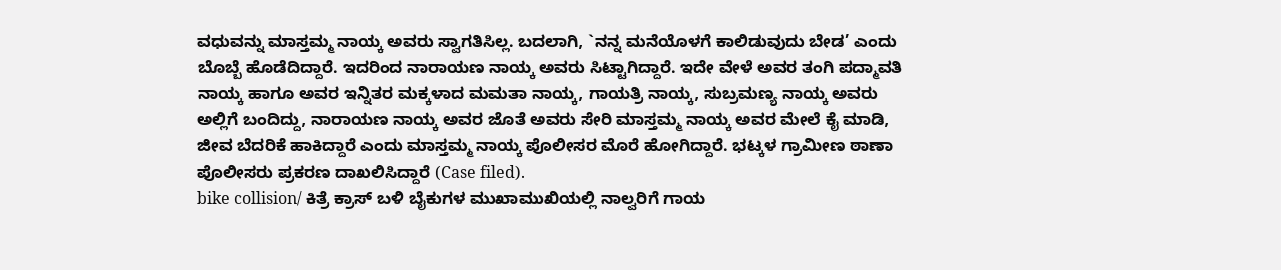ವಧುವನ್ನು ಮಾಸ್ತಮ್ಮ ನಾಯ್ಕ ಅವರು ಸ್ವಾಗತಿಸಿಲ್ಲ. ಬದಲಾಗಿ, `ನನ್ನ ಮನೆಯೊಳಗೆ ಕಾಲಿಡುವುದು ಬೇಡ’ ಎಂದು ಬೊಬ್ಬೆ ಹೊಡೆದಿದ್ದಾರೆ. ಇದರಿಂದ ನಾರಾಯಣ ನಾಯ್ಕ ಅವರು ಸಿಟ್ಟಾಗಿದ್ದಾರೆ. ಇದೇ ವೇಳೆ ಅವರ ತಂಗಿ ಪದ್ಮಾವತಿ ನಾಯ್ಕ ಹಾಗೂ ಅವರ ಇನ್ನಿತರ ಮಕ್ಕಳಾದ ಮಮತಾ ನಾಯ್ಕ, ಗಾಯತ್ರಿ ನಾಯ್ಕ, ಸುಬ್ರಮಣ್ಯ ನಾಯ್ಕ ಅವರು ಅಲ್ಲಿಗೆ ಬಂದಿದ್ದು, ನಾರಾಯಣ ನಾಯ್ಕ ಅವರ ಜೊತೆ ಅವರು ಸೇರಿ ಮಾಸ್ತಮ್ಮ ನಾಯ್ಕ ಅವರ ಮೇಲೆ ಕೈ ಮಾಡಿ, ಜೀವ ಬೆದರಿಕೆ ಹಾಕಿದ್ದಾರೆ ಎಂದು ಮಾಸ್ತಮ್ಮ ನಾಯ್ಕ ಪೊಲೀಸರ ಮೊರೆ ಹೋಗಿದ್ದಾರೆ. ಭಟ್ಕಳ ಗ್ರಾಮೀಣ ಠಾಣಾ ಪೊಲೀಸರು ಪ್ರಕರಣ ದಾಖಲಿಸಿದ್ದಾರೆ (Case filed).
bike collision/ ಕಿತ್ರೆ ಕ್ರಾಸ್ ಬಳಿ ಬೈಕುಗಳ ಮುಖಾಮುಖಿಯಲ್ಲಿ ನಾಲ್ವರಿಗೆ ಗಾಯ